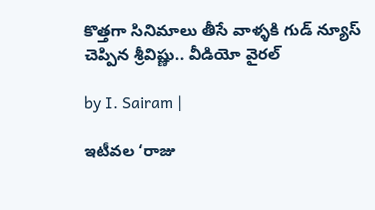కొత్తగా సినిమాలు తీసే వాళ్ళకి గుడ్ న్యూస్ చెప్పిన శ్రీవిష్ణు.. వీడియో వైరల్

by I. Sairam |

ఇటీవల ‘రాజు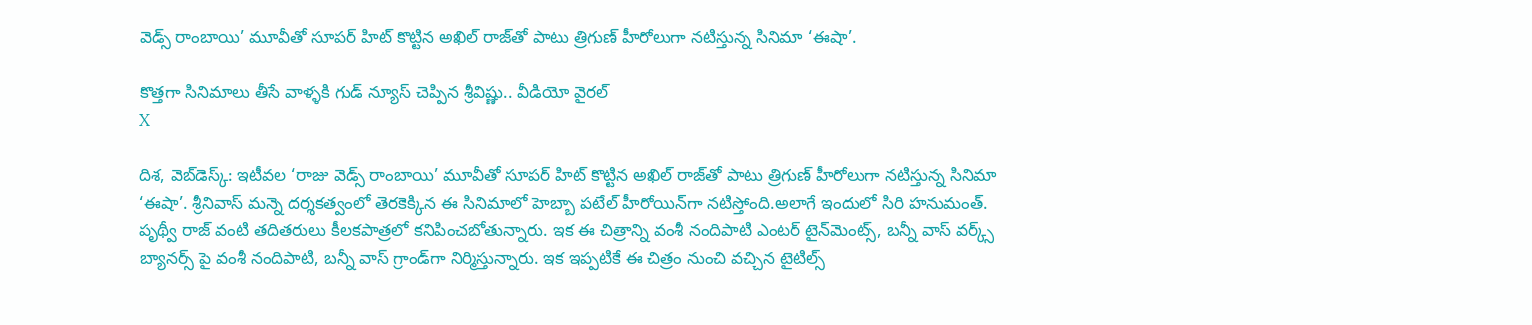వెడ్స్ రాంబాయి’ మూవీతో సూపర్ హిట్ కొట్టిన అఖిల్ రాజ్‌తో పాటు త్రిగుణ్ హీరోలుగా నటిస్తున్న సినిమా ‘ఈషా’.

కొత్తగా సినిమాలు తీసే వాళ్ళకి గుడ్ న్యూస్ చెప్పిన శ్రీవిష్ణు.. వీడియో వైరల్
X

దిశ, వెబ్‌డెస్క్: ఇటీవల ‘రాజు వెడ్స్ రాంబాయి’ మూవీతో సూపర్ హిట్ కొట్టిన అఖిల్ రాజ్‌తో పాటు త్రిగుణ్ హీరోలుగా నటిస్తున్న సినిమా ‘ఈషా’. శ్రీనివాస్ మన్నె దర్శకత్వంలో తెరకెక్కిన ఈ సినిమాలో హెబ్బా పటేల్ హీరోయిన్‌గా నటిస్తోంది.అలాగే ఇందులో సిరి హనుమంత్. పృథ్వీ రాజ్ వంటి తదితరులు కీలకపాత్రలో కనిపించబోతున్నారు. ఇక ఈ చిత్రాన్ని వంశీ నందిపాటి ఎంటర్ టైన్‌మెంట్స్, బన్నీ వాస్ వర్క్స్ బ్యానర్స్ పై వంశీ నందిపాటి, బన్నీ వాస్ గ్రాండ్‌గా నిర్మిస్తున్నారు. ఇక ఇప్పటికే ఈ చిత్రం నుంచి వచ్చిన టైటిల్స్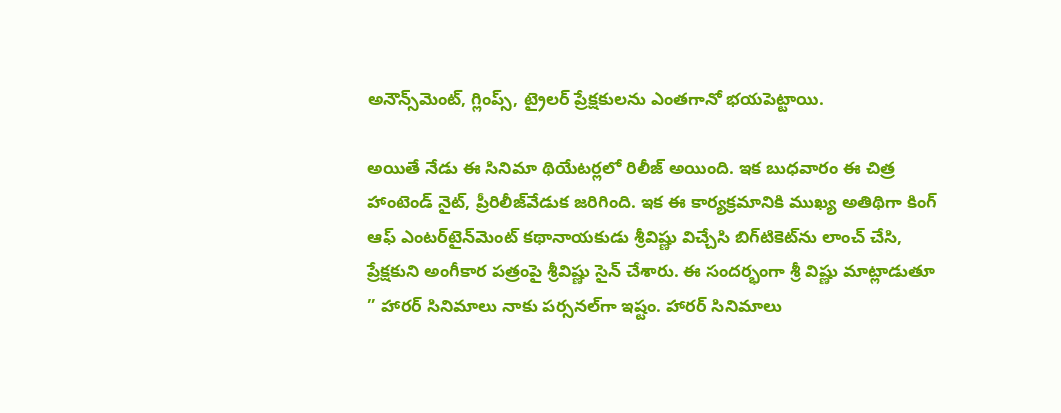అనౌన్స్‌మెంట్, గ్లింప్స్, ట్రైలర్ ప్రేక్షకులను ఎంతగానో భయపెట్టాయి.

అయితే నేడు ఈ సినిమా థియేటర్లలో రిలీజ్ అయింది. ఇక బుధవారం ఈ చిత్ర హాంటెండ్‌ నైట్‌, ప్రీరిలీజ్‌వేడుక జరిగింది. ఇక ఈ కార్యక్రమానికి ముఖ్య అతిథిగా కింగ్‌ ఆఫ్‌ ఎంటర్‌టైన్‌మెంట్‌ కథానాయకుడు శ్రీవిష్ణు విచ్చేసి బిగ్‌టికెట్‌ను లాంచ్‌ చేసి, ప్రేక్షకుని అంగీకార పత్రంపై శ్రీవిష్ణు సైన్‌ చేశారు. ఈ సందర్భంగా శ్రీ విష్ణు మాట్లాడుతూ ” హారర్‌ సినిమాలు నాకు పర్సనల్‌గా ఇష్టం. హారర్‌ సినిమాలు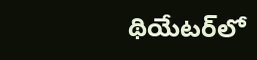థియేటర్‌లో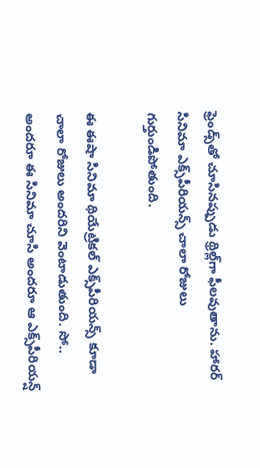ఫ్రెండ్స్‌తో చూసినప్పుడు థ్రిల్ల్‌గా ఫీలవుతాను. హారర్‌ సినిమా ఎక్స్‌పీరియన్స్‌ చాలా రోజులు గుర్తుండిపోతుంది.

ఈ ఈషా సినిమా థియేట్రికల్‌ ఎక్స్‌పీరియన్స్‌ కూడా చాలా రోజులు అందరిని వెంటాడుతుంది. సో.. అందరూ ఈ సినిమా చూసి అందరూ ఆ ఎక్స్‌పీరియన్ష్‌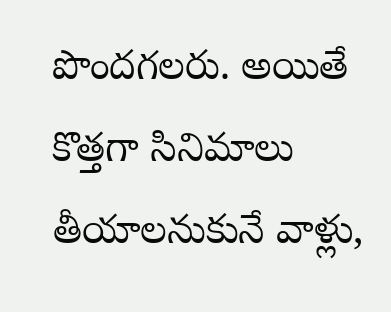పొందగలరు. అయితే కొత్తగా సినిమాలు తీయాలనుకునే వాళ్లు,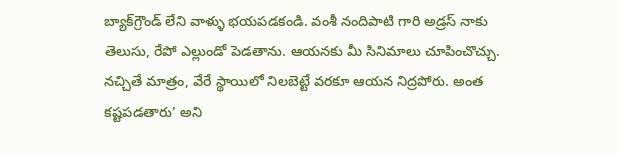బ్యాక్‌గ్రౌండ్ లేని వాళ్ళు భయపడకండి. వంశీ నందిపాటి గారి అడ్రస్ నాకు తెలుసు, రేపో ఎల్లుండో పెడతాను. ఆయనకు మీ సినిమాలు చూపించొచ్చు. నచ్చితే మాత్రం, వేరే స్థాయిలో నిలబెట్టే వరకూ ఆయన నిద్రపోరు. అంత కష్టపడతారు’ అని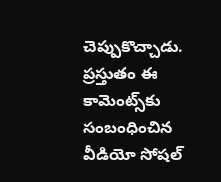చెప్పుకొచ్చాడు. ప్రస్తుతం ఈ కామెంట్స్‌కు సంబంధించిన వీడియో సోషల్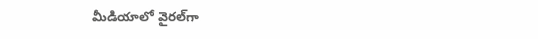మీడియాలో వైరల్‌గా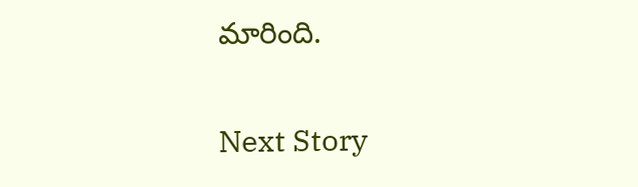మారింది.

Next Story